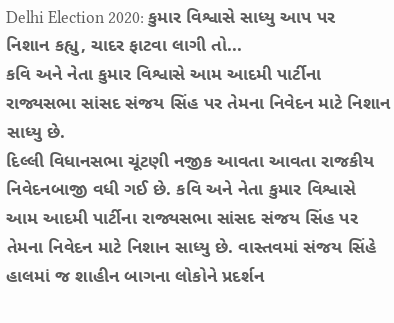Delhi Election 2020: કુમાર વિશ્વાસે સાધ્યુ આપ પર નિશાન કહ્યુ, ચાદર ફાટવા લાગી તો...
કવિ અને નેતા કુમાર વિશ્વાસે આમ આદમી પાર્ટીના રાજ્યસભા સાંસદ સંજય સિંહ પર તેમના નિવેદન માટે નિશાન સાધ્યુ છે.
દિલ્લી વિધાનસભા ચૂંટણી નજીક આવતા આવતા રાજકીય નિવેદનબાજી વધી ગઈ છે. કવિ અને નેતા કુમાર વિશ્વાસે આમ આદમી પાર્ટીના રાજ્યસભા સાંસદ સંજય સિંહ પર તેમના નિવેદન માટે નિશાન સાધ્યુ છે. વાસ્તવમાં સંજય સિંહે હાલમાં જ શાહીન બાગના લોકોને પ્રદર્શન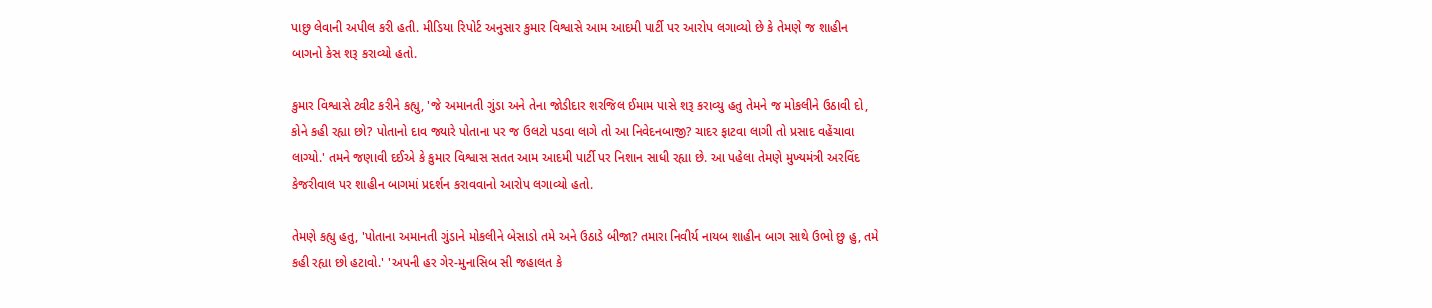પાછુ લેવાની અપીલ કરી હતી. મીડિયા રિપોર્ટ અનુસાર કુમાર વિશ્વાસે આમ આદમી પાર્ટી પર આરોપ લગાવ્યો છે કે તેમણે જ શાહીન બાગનો કેસ શરૂ કરાવ્યો હતો.

કુમાર વિશ્વાસે ટ્વીટ કરીને કહ્યુ, 'જે અમાનતી ગુંડા અને તેના જોડીદાર શરજિલ ઈમામ પાસે શરૂ કરાવ્યુ હતુ તેમને જ મોકલીને ઉઠાવી દો, કોને કહી રહ્યા છો? પોતાનો દાવ જ્યારે પોતાના પર જ ઉલટો પડવા લાગે તો આ નિવેદનબાજી? ચાદર ફાટવા લાગી તો પ્રસાદ વહેંચાવા લાગ્યો.' તમને જણાવી દઈએ કે કુમાર વિશ્વાસ સતત આમ આદમી પાર્ટી પર નિશાન સાધી રહ્યા છે. આ પહેલા તેમણે મુખ્યમંત્રી અરવિંદ કેજરીવાલ પર શાહીન બાગમાં પ્રદર્શન કરાવવાનો આરોપ લગાવ્યો હતો.

તેમણે કહ્યુ હતુ, 'પોતાના અમાનતી ગુંડાને મોકલીને બેસાડો તમે અને ઉઠાડે બીજા? તમારા નિવીર્ય નાયબ શાહીન બાગ સાથે ઉભો છુ હુ, તમે કહી રહ્યા છો હટાવો.' 'અપની હર ગેર-મુનાસિબ સી જહાલત કે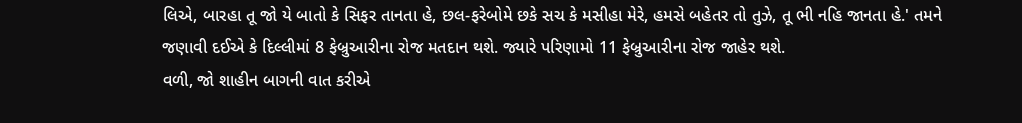લિએ, બારહા તૂ જો યે બાતો કે સિફર તાનતા હે, છલ-ફરેબોમે છકે સચ કે મસીહા મેરે, હમસે બહેતર તો તુઝે, તૂ ભી નહિ જાનતા હે.' તમને જણાવી દઈએ કે દિલ્લીમાં 8 ફેબ્રુઆરીના રોજ મતદાન થશે. જ્યારે પરિણામો 11 ફેબ્રુઆરીના રોજ જાહેર થશે.
વળી, જો શાહીન બાગની વાત કરીએ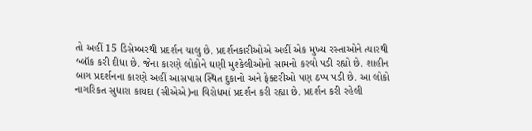તો અહીં 15 ડિસેમ્બરથી પ્રદર્શન ચાલુ છે. પ્રદર્શનકારીઓએ અહીં એક મુખ્ય રસ્તાઓને ત્યારથી બ્લૉક કરી દીધા છે. જેના કારણે લોકોને ઘણી મુશ્કેલીઓનો સામનો કરવો પડી રહ્યો છે. શાહીન બાગ પ્રદર્શનના કારણે અહીં આસપાસ સ્થિત દુકાનો અને ફેક્ટરીઓ પણ ઠપ્પ પડી છે. આ લોકો નાગરિકત સુધારા કાયદા (સીએએ)ના વિરોધમાં પ્રદર્શન કરી રહ્યા છે. પ્રદર્શન કરી રહેલી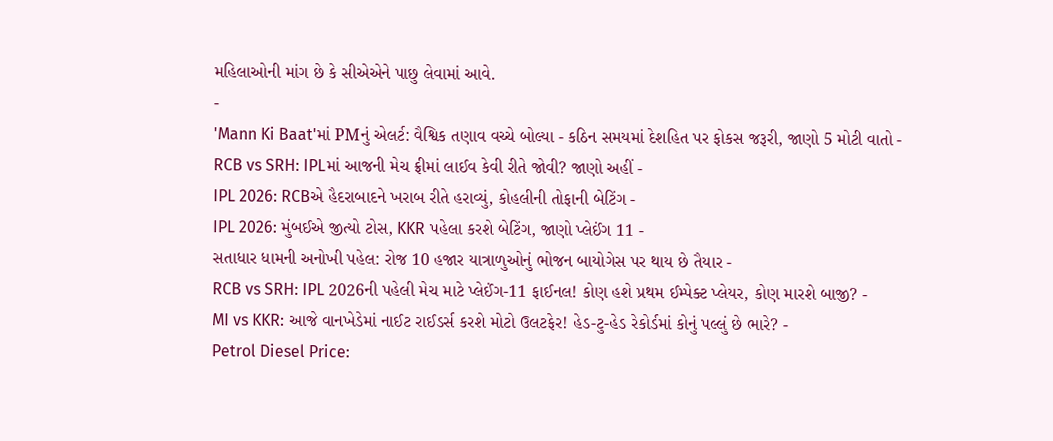મહિલાઓની માંગ છે કે સીએએને પાછુ લેવામાં આવે.
-
'Mann Ki Baat'માં PMનું એલર્ટ: વૈશ્વિક તણાવ વચ્ચે બોલ્યા - કઠિન સમયમાં દેશહિત પર ફોકસ જરૂરી, જાણો 5 મોટી વાતો -
RCB vs SRH: IPLમાં આજની મેચ ફ્રીમાં લાઈવ કેવી રીતે જોવી? જાણો અહીં -
IPL 2026: RCBએ હૈદરાબાદને ખરાબ રીતે હરાવ્યું, કોહલીની તોફાની બેટિંગ -
IPL 2026: મુંબઈએ જીત્યો ટોસ, KKR પહેલા કરશે બેટિંગ, જાણો પ્લેઈંગ 11 -
સતાધાર ધામની અનોખી પહેલ: રોજ 10 હજાર યાત્રાળુઓનું ભોજન બાયોગેસ પર થાય છે તૈયાર -
RCB vs SRH: IPL 2026ની પહેલી મેચ માટે પ્લેઈંગ-11 ફાઈનલ! કોણ હશે પ્રથમ ઈમ્પેક્ટ પ્લેયર, કોણ મારશે બાજી? -
MI vs KKR: આજે વાનખેડેમાં નાઈટ રાઈડર્સ કરશે મોટો ઉલટફેર! હેડ-ટુ-હેડ રેકોર્ડમાં કોનું પલ્લું છે ભારે? -
Petrol Diesel Price: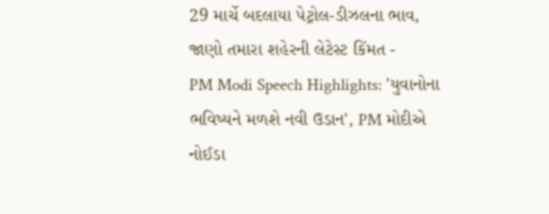29 માર્ચે બદલાયા પેટ્રોલ-ડીઝલના ભાવ, જાણો તમારા શહેરની લેટેસ્ટ કિંમત -
PM Modi Speech Highlights: 'યુવાનોના ભવિષ્યને મળશે નવી ઉડાન', PM મોદીએ નોઈડા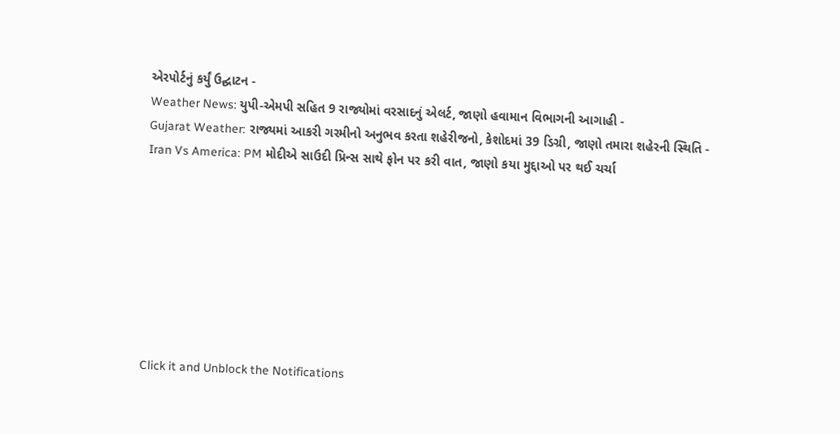એરપોર્ટનું કર્યું ઉદ્ઘાટન -
Weather News: યુપી-એમપી સહિત 9 રાજ્યોમાં વરસાદનું એલર્ટ, જાણો હવામાન વિભાગની આગાહી -
Gujarat Weather: રાજ્યમાં આકરી ગરમીનો અનુભવ કરતા શહેરીજનો, કેશોદમાં 39 ડિગ્રી, જાણો તમારા શહેરની સ્થિતિ -
Iran Vs America: PM મોદીએ સાઉદી પ્રિન્સ સાથે ફોન પર કરી વાત, જાણો કયા મુદ્દાઓ પર થઈ ચર્ચા








Click it and Unblock the Notifications